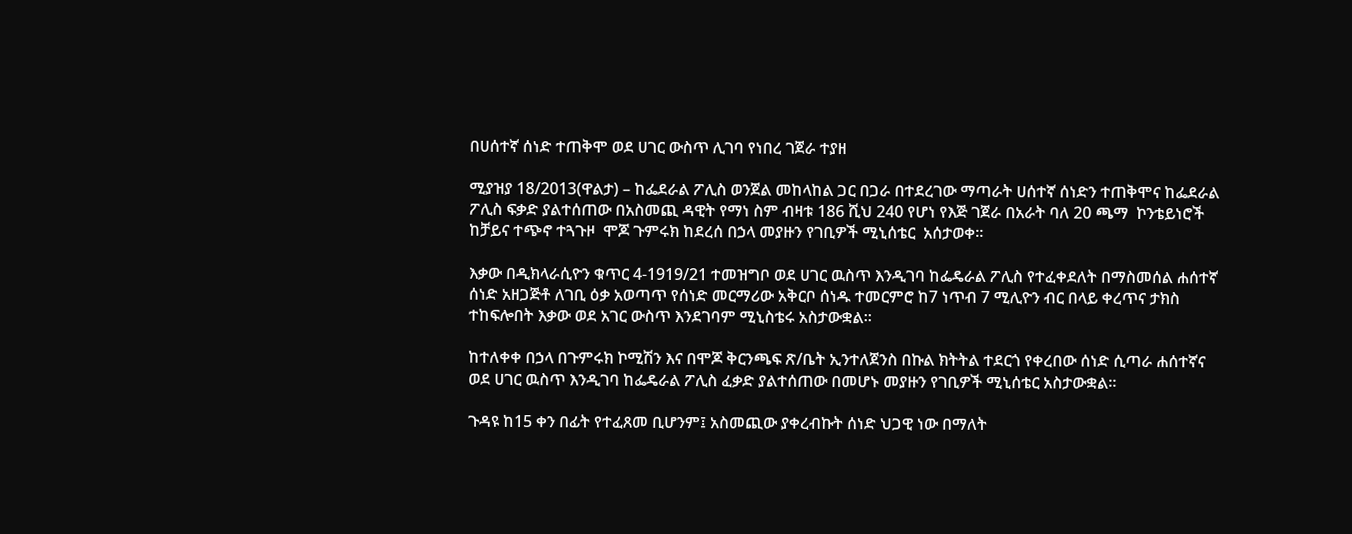በሀሰተኛ ሰነድ ተጠቅሞ ወደ ሀገር ውስጥ ሊገባ የነበረ ገጀራ ተያዘ

ሚያዝያ 18/2013(ዋልታ) – ከፌደራል ፖሊስ ወንጀል መከላከል ጋር በጋራ በተደረገው ማጣራት ሀሰተኛ ሰነድን ተጠቅሞና ከፌደራል ፖሊስ ፍቃድ ያልተሰጠው በአስመጪ ዳዊት የማነ ስም ብዛቱ 186 ሺህ 240 የሆነ የእጅ ገጀራ በአራት ባለ 20 ጫማ  ኮንቴይነሮች ከቻይና ተጭኖ ተጓጉዞ  ሞጆ ጉምሩክ ከደረሰ በኃላ መያዙን የገቢዎች ሚኒሰቴር  አሰታወቀ።

እቃው በዲክላራሲዮን ቁጥር 4-1919/21 ተመዝግቦ ወደ ሀገር ዉስጥ እንዲገባ ከፌዴራል ፖሊስ የተፈቀደለት በማስመሰል ሐሰተኛ ሰነድ አዘጋጅቶ ለገቢ ዕቃ አወጣጥ የሰነድ መርማሪው አቅርቦ ሰነዱ ተመርምሮ ከ7 ነጥብ 7 ሚሊዮን ብር በላይ ቀረጥና ታክስ ተከፍሎበት እቃው ወደ አገር ውስጥ እንደገባም ሚኒስቴሩ አስታውቋል።

ከተለቀቀ በኃላ በጉምሩክ ኮሚሽን እና በሞጆ ቅርንጫፍ ጽ/ቤት ኢንተለጀንስ በኩል ክትትል ተደርጎ የቀረበው ሰነድ ሲጣራ ሐሰተኛና ወደ ሀገር ዉስጥ እንዲገባ ከፌዴራል ፖሊስ ፈቃድ ያልተሰጠው በመሆኑ መያዙን የገቢዎች ሚኒሰቴር አስታውቋል።

ጉዳዩ ከ15 ቀን በፊት የተፈጸመ ቢሆንም፤ አስመጪው ያቀረብኩት ሰነድ ህጋዊ ነው በማለት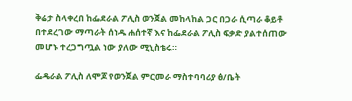ቅሬታ ስላቀረበ ከፌደራል ፖሊስ ወንጀል መከላከል ጋር በጋራ ሲጣራ ቆይቶ በተደረገው ማጣራት ሰነዱ ሐሰተኛ እና ከፌደራል ፖሊስ ፍቃድ ያልተሰጠው መሆኑ ተረጋግጧል ነው ያለው ሚኒስቴሩ።

ፌዴራል ፖሊስ ለሞጆ የወንጀል ምርመራ ማስተባባሪያ ፅ/ቤት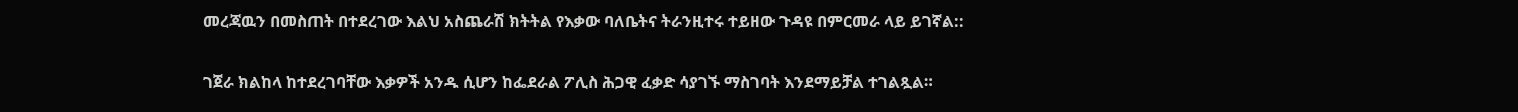መረጃዉን በመስጠት በተደረገው እልህ አስጨራሽ ክትትል የእቃው ባለቤትና ትራንዚተሩ ተይዘው ጉዳዩ በምርመራ ላይ ይገኛል::

ገጀራ ክልከላ ከተደረገባቸው እቃዎች አንዱ ሲሆን ከፌደራል ፖሊስ ሕጋዊ ፈቃድ ሳያገኙ ማስገባት እንደማይቻል ተገልጿል።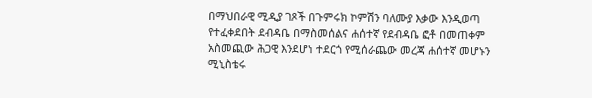በማህበራዊ ሚዲያ ገጾች በጉምሩክ ኮምሽን ባለሙያ እቃው እንዲወጣ የተፈቀደበት ደብዳቤ በማስመሰልና ሐሰተኛ የደብዳቤ ፎቶ በመጠቀም አስመጪው ሕጋዊ እንደሆነ ተደርጎ የሚሰራጨው መረጃ ሐሰተኛ መሆኑን ሚኒስቴሩ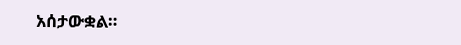አሰታውቋል።